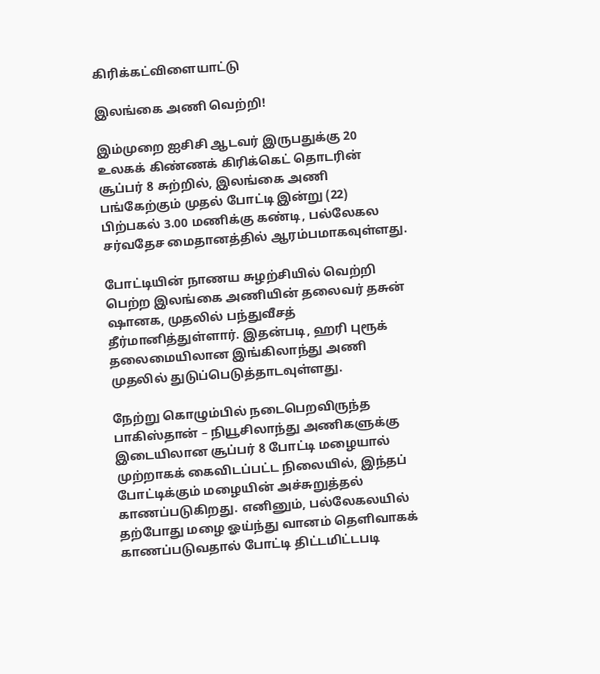கிரிக்கட்விளையாட்டு

இலங்கை அணி வெற்றி!

இம்முறை ஐசிசி ஆடவர் இருபதுக்கு 20 உலகக் கிண்ணக் கிரிக்கெட் தொடரின் சூப்பர் 8 சுற்றில், இலங்கை அணி பங்கேற்கும் முதல் போட்டி இன்று (22) பிற்பகல் 3.00 மணிக்கு கண்டி, பல்லேகல சர்வதேச மைதானத்தில் ஆரம்பமாகவுள்ளது.

போட்டியின் நாணய சுழற்சியில் வெற்றி பெற்ற இலங்கை அணியின் தலைவர் தசுன் ஷானக, முதலில் பந்துவீசத் தீர்மானித்துள்ளார். இதன்படி, ஹரி புரூக் தலைமையிலான இங்கிலாந்து அணி முதலில் துடுப்பெடுத்தாடவுள்ளது.

நேற்று கொழும்பில் நடைபெறவிருந்த பாகிஸ்தான் – நியூசிலாந்து அணிகளுக்கு இடையிலான சூப்பர் 8 போட்டி மழையால் முற்றாகக் கைவிடப்பட்ட நிலையில், இந்தப் போட்டிக்கும் மழையின் அச்சுறுத்தல் காணப்படுகிறது. எனினும், பல்லேகலயில் தற்போது மழை ஓய்ந்து வானம் தெளிவாகக் காணப்படுவதால் போட்டி திட்டமிட்டபடி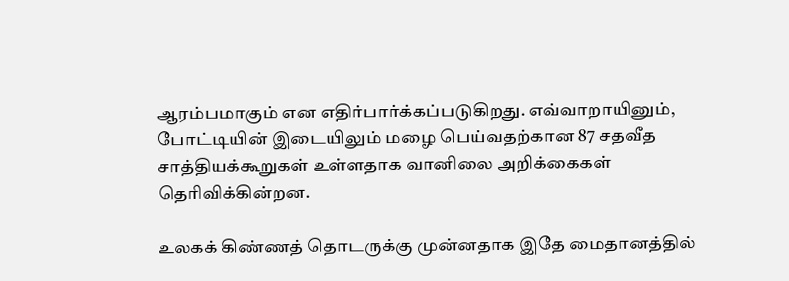ஆரம்பமாகும் என எதிர்பார்க்கப்படுகிறது. எவ்வாறாயினும், போட்டியின் இடையிலும் மழை பெய்வதற்கான 87 சதவீத சாத்தியக்கூறுகள் உள்ளதாக வானிலை அறிக்கைகள் தெரிவிக்கின்றன.

உலகக் கிண்ணத் தொடருக்கு முன்னதாக இதே மைதானத்தில்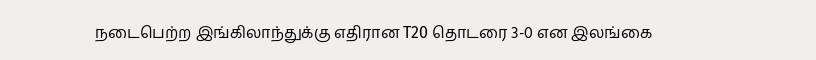நடைபெற்ற இங்கிலாந்துக்கு எதிரான T20 தொடரை 3-0 என இலங்கை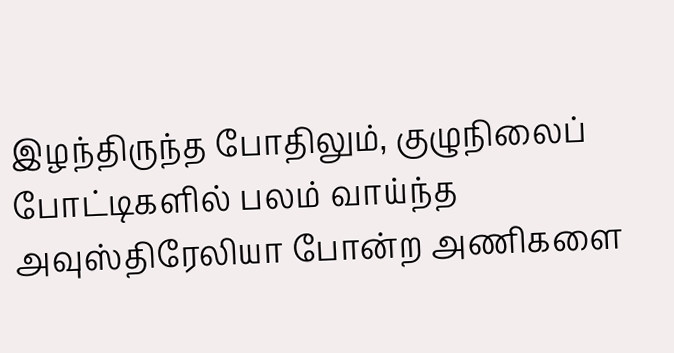இழந்திருந்த போதிலும், குழுநிலைப் போட்டிகளில் பலம் வாய்ந்த அவுஸ்திரேலியா போன்ற அணிகளை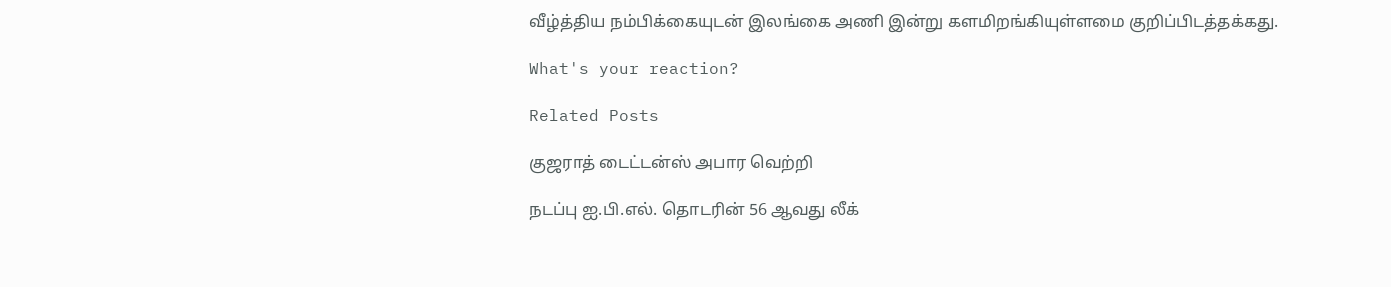வீழ்த்திய நம்பிக்கையுடன் இலங்கை அணி இன்று களமிறங்கியுள்ளமை குறிப்பிடத்தக்கது.

What's your reaction?

Related Posts

குஜராத் டைட்டன்ஸ் அபார வெற்றி

நடப்பு ஐ.பி.எல். தொடரின் 56 ஆவது லீக்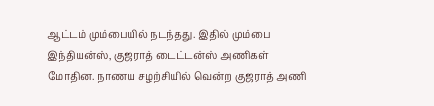ஆட்டம் மும்பையில் நடந்தது. இதில் மும்பை இந்தியன்ஸ், குஜராத் டைட்டன்ஸ் அணிகள் மோதின. நாணய சழற்சியில் வென்ற குஜராத் அணி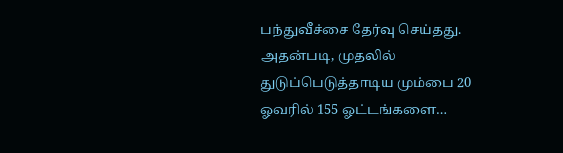பந்துவீச்சை தேர்வு செய்தது. அதன்படி, முதலில் துடுப்பெடுத்தாடிய மும்பை 20 ஓவரில் 155 ஓட்டங்களை…